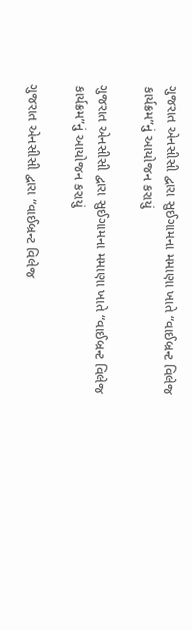ગુજરાત એનસીસી દ્વારા સુઈગામના મમાણા ખાતે “વાઈબ્રન્ટ વિલેજ કાર્યક્રમ”નું આયોજન કરાયું

ગુજરાત એનસીસી દ્વારા સુઈગામના મમાણા ખાતે “વાઈબ્રન્ટ વિલેજ કાર્યક્રમ”નું આયોજન કરાયું

ગુજરાત એનસીસી દ્વારા “વાઈબ્રન્ટ વિલેજ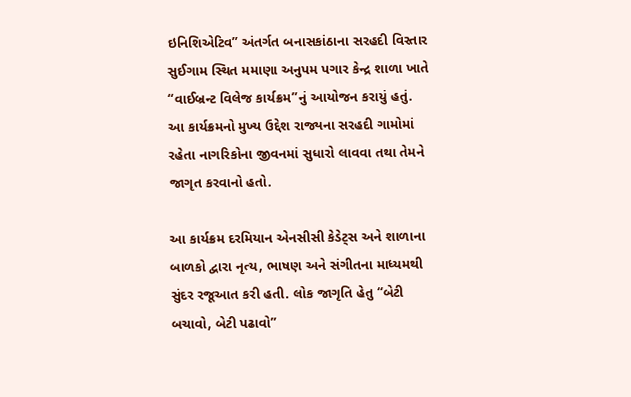ઇનિશિએટિવ” અંતર્ગત બનાસકાંઠાના સરહદી વિસ્તાર સુઈગામ સ્થિત મમાણા અનુપમ પગાર કેન્દ્ર શાળા ખાતે “વાઈબ્રન્ટ વિલેજ કાર્યક્રમ”નું આયોજન કરાયું હતું. આ કાર્યક્રમનો મુખ્ય ઉદ્દેશ રાજ્યના સરહદી ગામોમાં રહેતા નાગરિકોના જીવનમાં સુધારો લાવવા તથા તેમને જાગૃત કરવાનો હતો.

આ કાર્યક્રમ દરમિયાન એનસીસી કેડેટ્સ અને શાળાના બાળકો દ્વારા નૃત્ય, ભાષણ અને સંગીતના માધ્યમથી સુંદર રજૂઆત કરી હતી. લોક જાગૃતિ હેતુ “બેટી બચાવો, બેટી પઢાવો”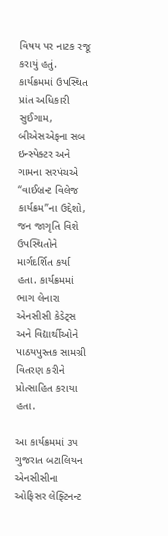વિષય પર નાટક રજૂ કરાયું હતું. કાર્યક્રમમાં ઉપસ્થિત પ્રાંત અધિકારી સુઈગામ, બીએસએફના સબ ઇન્સ્પેક્ટર અને ગામના સરપંચએ “વાઈબ્રન્ટ વિલેજ કાર્યક્રમ”ના ઉદ્દેશો, જન જાગૃતિ વિશે ઉપસ્થિતોને માર્ગદર્શિત કર્યા હતા. કાર્યક્રમમાં ભાગ લેનારા એનસીસી કેડેટ્સ અને વિદ્યાર્થીઓને પાઠયપુસ્તક સામગ્રી વિતરણ કરીને પ્રોત્સાહિત કરાયા હતા.

આ કાર્યક્રમમાં ૩૫ ગુજરાત બટાલિયન એનસીસીના ઓફિસર લેફ્ટિનન્ટ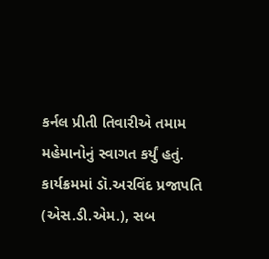કર્નલ પ્રીતી તિવારીએ તમામ મહેમાનોનું સ્વાગત કર્યું હતું. કાર્યક્રમમાં ડૉ.અરવિંદ પ્રજાપતિ (એસ.ડી.એમ.), સબ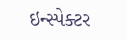ઇન્સ્પેક્ટર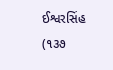ઈશ્વરસિંહ (૧૩૭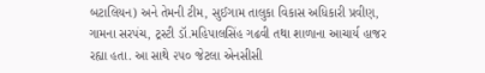બટાલિયન) અને તેમની ટીમ, સુઈગામ તાલુકા વિકાસ અધિકારી પ્રવીણ, ગામના સરપંચ, ટ્રસ્ટી ડૉ.મહિપાલસિંહ ગઢવી તથા શાળાના આચાર્ય હાજર રહ્યા હતા. આ સાથે ૨૫૦ જેટલા એનસીસી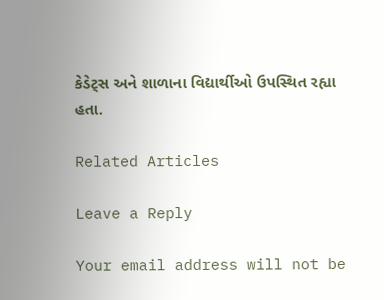કેડેટ્સ અને શાળાના વિદ્યાર્થીઓ ઉપસ્થિત રહ્યા હતા.

Related Articles

Leave a Reply

Your email address will not be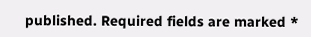published. Required fields are marked *